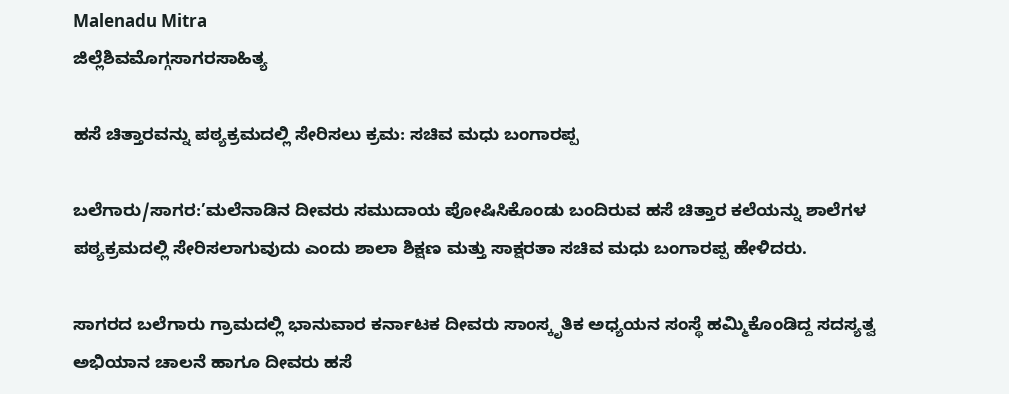Malenadu Mitra
ಜಿಲ್ಲೆಶಿವಮೊಗ್ಗಸಾಗರಸಾಹಿತ್ಯ

ಹಸೆ ಚಿತ್ತಾರವನ್ನು ಪಠ್ಯಕ್ರಮದಲ್ಲಿ ಸೇರಿಸಲು ಕ್ರಮ: ಸಚಿವ ಮಧು ಬಂಗಾರಪ್ಪ

ಬಲೆಗಾರು/ಸಾಗರ:’ಮಲೆನಾಡಿನ ದೀವರು ಸಮುದಾಯ ಪೋಷಿಸಿಕೊಂಡು ಬಂದಿರುವ ಹಸೆ ಚಿತ್ತಾರ ಕಲೆಯನ್ನು ಶಾಲೆಗಳ ಪಠ್ಯಕ್ರಮದಲ್ಲಿ ಸೇರಿಸಲಾಗುವುದು ಎಂದು ಶಾಲಾ ಶಿಕ್ಷಣ ಮತ್ತು ಸಾಕ್ಷರತಾ ಸಚಿವ ಮಧು ಬಂಗಾರಪ್ಪ ಹೇಳಿದರು.

ಸಾಗರದ ಬಲೆಗಾರು ಗ್ರಾಮದಲ್ಲಿ ಭಾನುವಾರ ಕರ್ನಾಟಕ ದೀವರು ಸಾಂಸ್ಕೃತಿಕ ಅಧ್ಯಯನ ಸಂಸ್ಥೆ ಹಮ್ಮಿಕೊಂಡಿದ್ದ ಸದಸ್ಯತ್ವ ಅಭಿಯಾನ ಚಾಲನೆ‌ ಹಾಗೂ ದೀವರು ಹಸೆ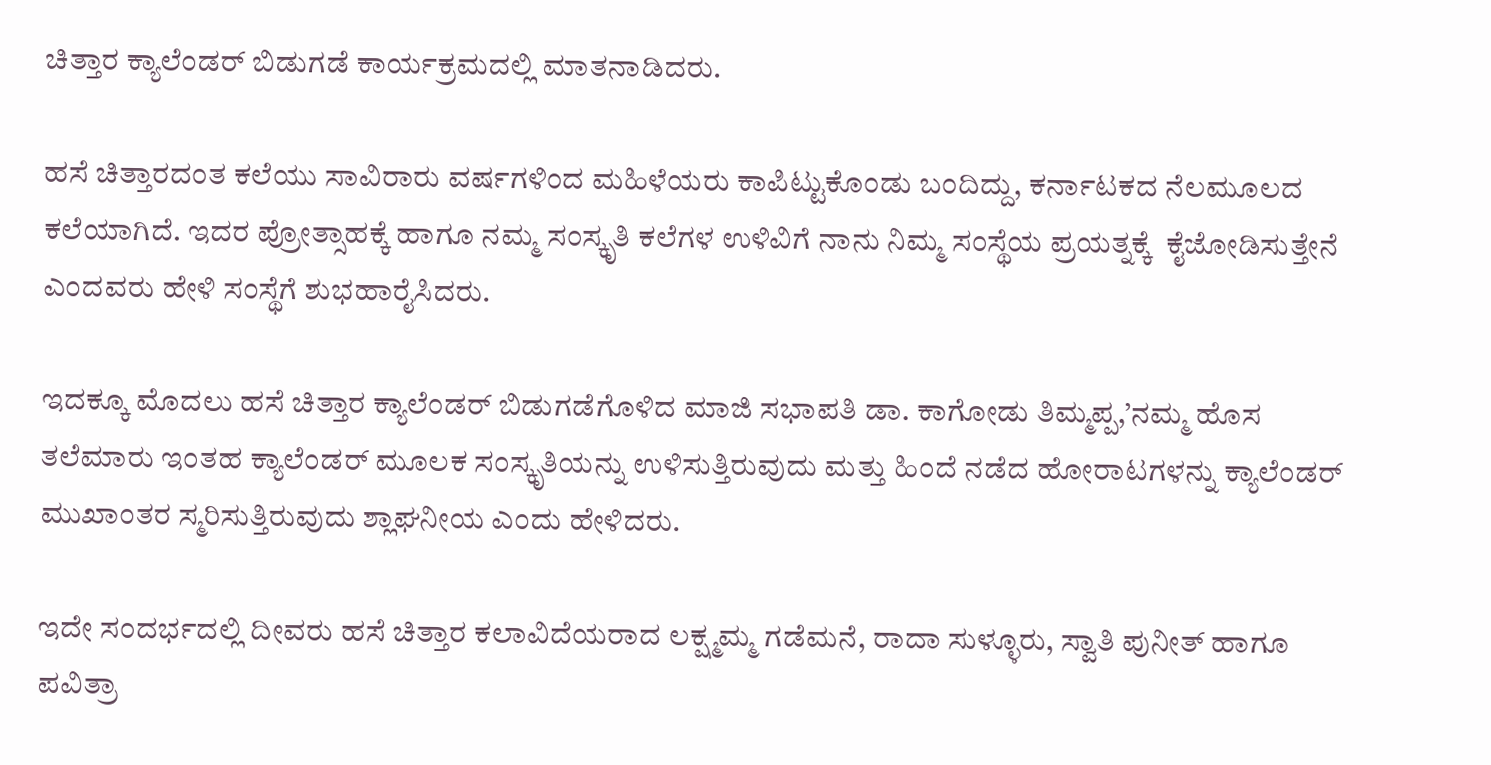ಚಿತ್ತಾರ ಕ್ಯಾಲೆಂಡರ್ ಬಿಡುಗಡೆ ಕಾರ್ಯಕ್ರಮದಲ್ಲಿ ಮಾತನಾಡಿದರು.

ಹಸೆ ಚಿತ್ತಾರದಂತ ಕಲೆಯು ಸಾವಿರಾರು ವರ್ಷಗಳಿಂದ ಮಹಿಳೆಯರು ಕಾಪಿಟ್ಟುಕೊಂಡು ಬಂದಿದ್ದು, ಕರ್ನಾಟಕದ ನೆಲಮೂಲದ ಕಲೆಯಾಗಿದೆ. ಇದರ ಪ್ರೋತ್ಸಾಹಕ್ಕೆ ಹಾಗೂ ನಮ್ಮ ಸಂಸ್ಕೃತಿ ಕಲೆಗಳ ಉಳಿವಿಗೆ ನಾನು ನಿಮ್ಮ ಸಂಸ್ಥೆಯ ಪ್ರಯತ್ನಕ್ಕೆ  ಕೈಜೋಡಿಸುತ್ತೇನೆ ಎಂದವರು ಹೇಳಿ ಸಂಸ್ಥೆಗೆ ಶುಭಹಾರೈಸಿದರು.

ಇದಕ್ಕೂ ಮೊದಲು ಹಸೆ ಚಿತ್ತಾರ ಕ್ಯಾಲೆಂಡರ್ ಬಿಡುಗಡೆಗೊಳಿದ ಮಾಜಿ ಸಭಾಪತಿ ಡಾ. ಕಾಗೋಡು ತಿಮ್ಮಪ್ಪ,’ನಮ್ಮ ಹೊಸ ತಲೆಮಾರು ಇಂತಹ ಕ್ಯಾಲೆಂಡರ್ ಮೂಲಕ ಸಂಸ್ಕೃತಿಯನ್ನು ಉಳಿಸುತ್ತಿರುವುದು ಮತ್ತು ಹಿಂದೆ ನಡೆದ ಹೋರಾಟಗಳನ್ನು ಕ್ಯಾಲೆಂಡರ್ ಮುಖಾಂತರ ಸ್ಮರಿಸುತ್ತಿರುವುದು ಶ್ಲಾಘನೀಯ ಎಂದು ಹೇಳಿದರು.

ಇದೇ ಸಂದರ್ಭದಲ್ಲಿ ದೀವರು ಹಸೆ ಚಿತ್ತಾರ ಕಲಾವಿದೆಯರಾದ ಲಕ್ಷ್ಮಮ್ಮ ಗಡೆಮನೆ, ರಾದಾ ಸುಳ್ಳೂರು, ಸ್ವಾತಿ ಪುನೀತ್ ಹಾಗೂ ಪವಿತ್ರಾ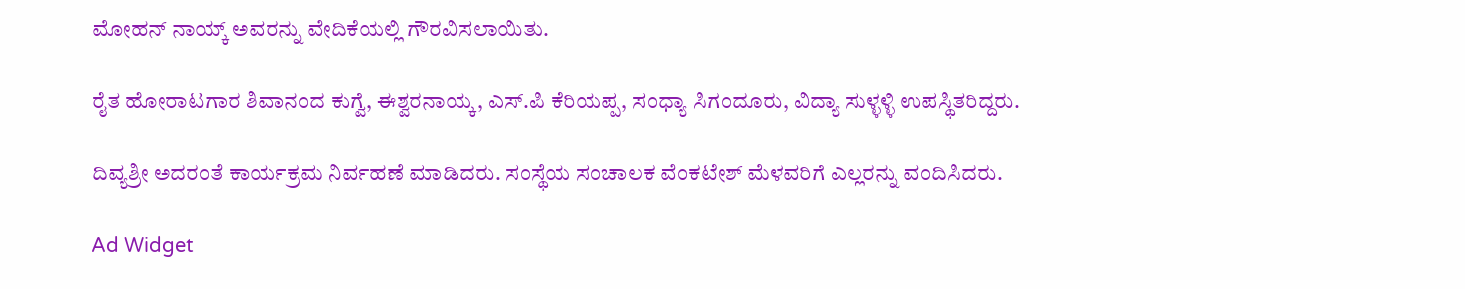ಮೋಹನ್ ನಾಯ್ಕ್ ಅವರನ್ನು ವೇದಿಕೆಯಲ್ಲಿ ಗೌರವಿಸಲಾಯಿತು.

ರೈತ ಹೋರಾಟಗಾರ ಶಿವಾನಂದ ಕುಗ್ವೆ, ಈಶ್ವರನಾಯ್ಕ, ಎಸ್.ಪಿ ಕೆರಿಯಪ್ಪ, ಸಂಧ್ಯಾ ಸಿಗಂದೂರು, ವಿದ್ಯಾ ಸುಳ್ಳಳ್ಳಿ ಉಪಸ್ಥಿತರಿದ್ದರು.

ದಿವ್ಯಶ್ರೀ ಅದರಂತೆ ಕಾರ್ಯಕ್ರಮ ನಿರ್ವಹಣೆ ಮಾಡಿದರು. ಸಂಸ್ಥೆಯ ಸಂಚಾಲಕ ವೆಂಕಟೇಶ್ ಮೆಳವರಿಗೆ ಎಲ್ಲರನ್ನು ವಂದಿಸಿದರು.

Ad Widget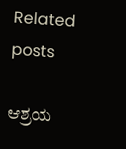Related posts

ಆಶ್ರಯ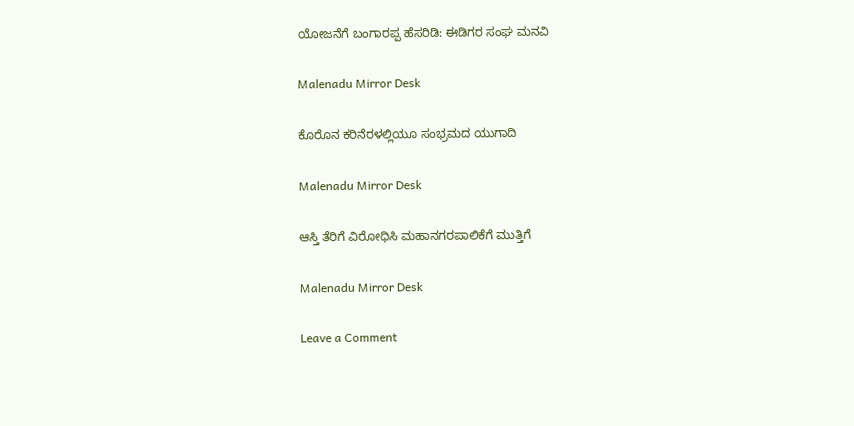ಯೋಜನೆಗೆ ಬಂಗಾರಪ್ಪ ಹೆಸರಿಡಿ: ಈಡಿಗರ ಸಂಘ ಮನವಿ

Malenadu Mirror Desk

ಕೊರೊನ ಕರಿನೆರಳಲ್ಲಿಯೂ ಸಂಭ್ರಮದ ಯುಗಾದಿ

Malenadu Mirror Desk

ಆಸ್ತಿ ತೆರಿಗೆ ವಿರೋಧಿಸಿ ಮಹಾನಗರಪಾಲಿಕೆಗೆ ಮುತ್ತಿಗೆ

Malenadu Mirror Desk

Leave a Comment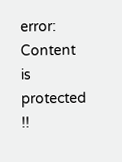error: Content is protected !!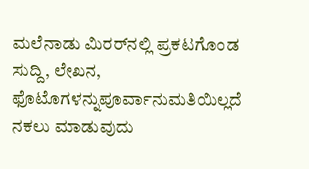ಮಲೆನಾಡು ಮಿರರ್‌ನಲ್ಲಿ ಪ್ರಕಟಗೊಂಡ ಸುದ್ದಿ, ಲೇಖನ, ಫೊಟೊಗಳನ್ನುಪೂರ್ವಾನುಮತಿಯಿಲ್ಲದೆ ನಕಲು ಮಾಡುವುದು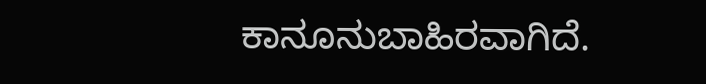ಕಾನೂನುಬಾಹಿರವಾಗಿದೆ.